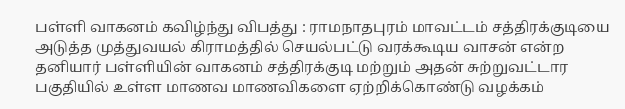பள்ளி வாகனம் கவிழ்ந்து விபத்து : ராமநாதபுரம் மாவட்டம் சத்திரக்குடியை அடுத்த முத்துவயல் கிராமத்தில் செயல்பட்டு வரக்கூடிய வாசன் என்ற தனியார் பள்ளியின் வாகனம் சத்திரக்குடி மற்றும் அதன் சுற்றுவட்டார பகுதியில் உள்ள மாணவ மாணவிகளை ஏற்றிக்கொண்டு வழக்கம்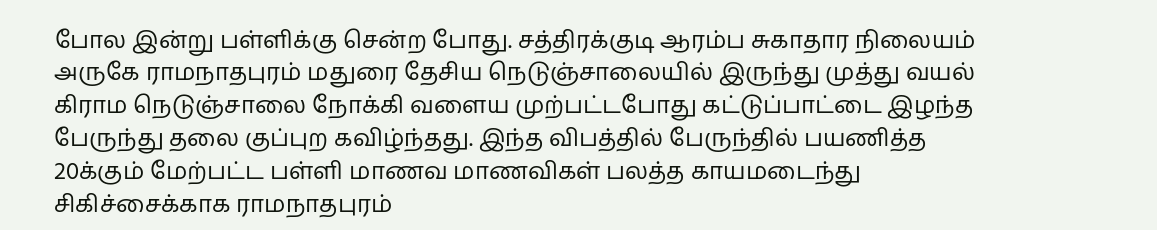போல இன்று பள்ளிக்கு சென்ற போது. சத்திரக்குடி ஆரம்ப சுகாதார நிலையம் அருகே ராமநாதபுரம் மதுரை தேசிய நெடுஞ்சாலையில் இருந்து முத்து வயல் கிராம நெடுஞ்சாலை நோக்கி வளைய முற்பட்டபோது கட்டுப்பாட்டை இழந்த பேருந்து தலை குப்புற கவிழ்ந்தது. இந்த விபத்தில் பேருந்தில் பயணித்த 20க்கும் மேற்பட்ட பள்ளி மாணவ மாணவிகள் பலத்த காயமடைந்து சிகிச்சைக்காக ராமநாதபுரம்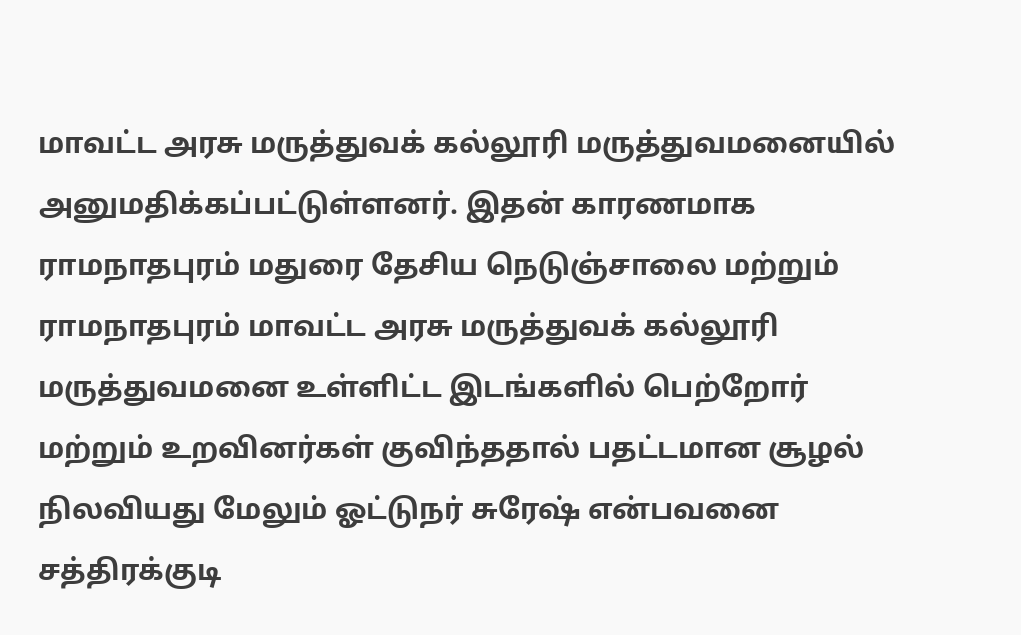மாவட்ட அரசு மருத்துவக் கல்லூரி மருத்துவமனையில் அனுமதிக்கப்பட்டுள்ளனர். இதன் காரணமாக ராமநாதபுரம் மதுரை தேசிய நெடுஞ்சாலை மற்றும் ராமநாதபுரம் மாவட்ட அரசு மருத்துவக் கல்லூரி மருத்துவமனை உள்ளிட்ட இடங்களில் பெற்றோர் மற்றும் உறவினர்கள் குவிந்ததால் பதட்டமான சூழல் நிலவியது மேலும் ஓட்டுநர் சுரேஷ் என்பவனை சத்திரக்குடி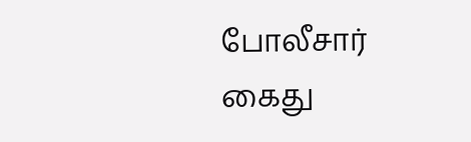போலீசார் கைது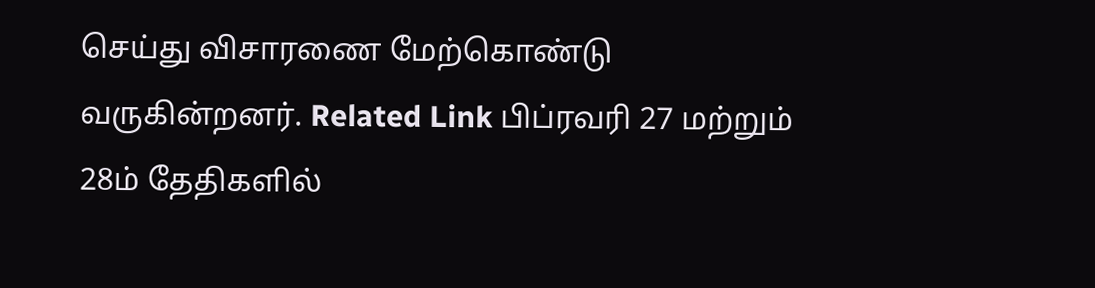செய்து விசாரணை மேற்கொண்டு வருகின்றனர். Related Link பிப்ரவரி 27 மற்றும் 28ம் தேதிகளில்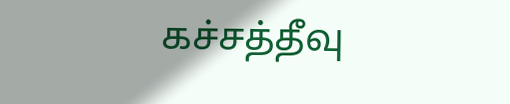கச்சத்தீவு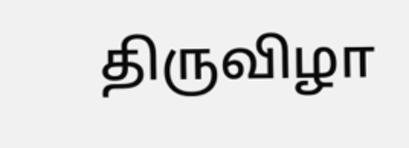திருவிழா